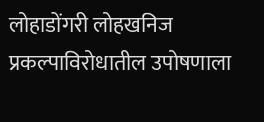लोहाडोंगरी लोहखनिज प्रकल्पाविरोधातील उपोषणाला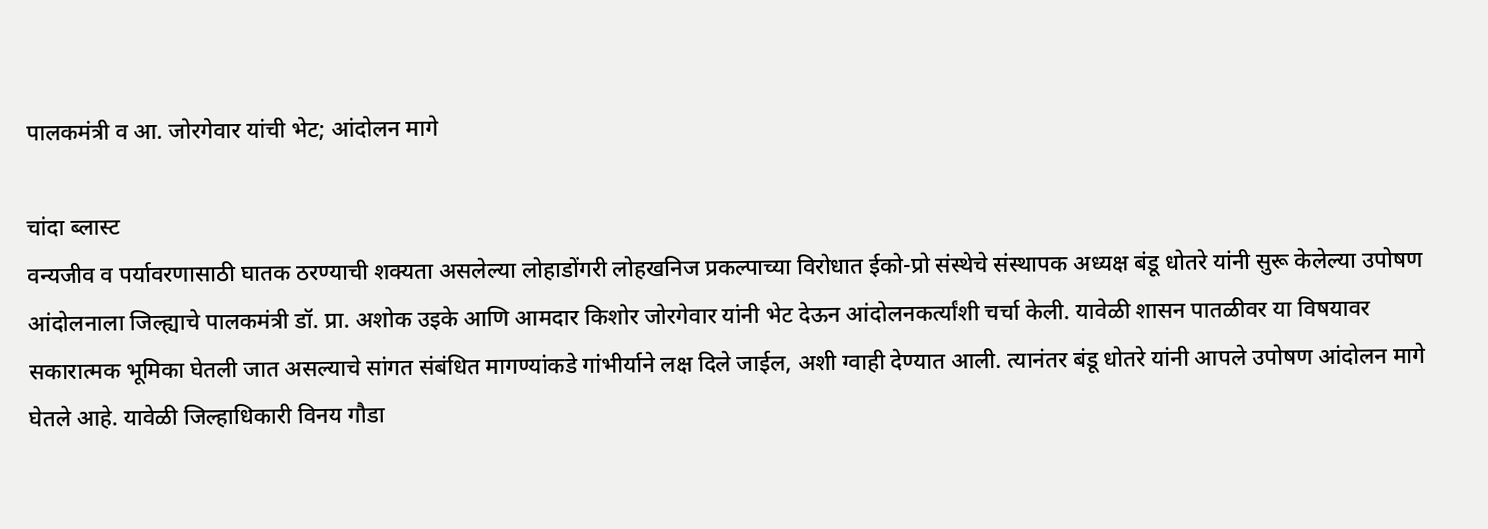पालकमंत्री व आ. जोरगेवार यांची भेट; आंदोलन मागे

चांदा ब्लास्ट
वन्यजीव व पर्यावरणासाठी घातक ठरण्याची शक्यता असलेल्या लोहाडोंगरी लोहखनिज प्रकल्पाच्या विरोधात ईको-प्रो संस्थेचे संस्थापक अध्यक्ष बंडू धोतरे यांनी सुरू केलेल्या उपोषण आंदोलनाला जिल्ह्याचे पालकमंत्री डॉ. प्रा. अशोक उइके आणि आमदार किशोर जोरगेवार यांनी भेट देऊन आंदोलनकर्त्यांशी चर्चा केली. यावेळी शासन पातळीवर या विषयावर सकारात्मक भूमिका घेतली जात असल्याचे सांगत संबंधित मागण्यांकडे गांभीर्याने लक्ष दिले जाईल, अशी ग्वाही देण्यात आली. त्यानंतर बंडू धोतरे यांनी आपले उपोषण आंदोलन मागे घेतले आहे. यावेळी जिल्हाधिकारी विनय गौडा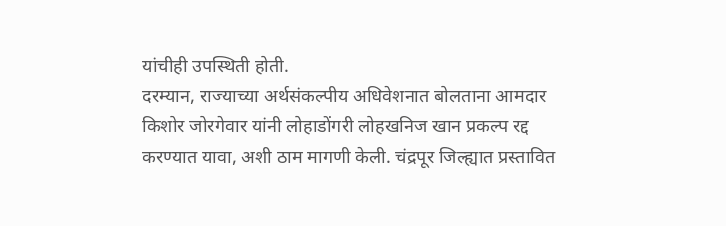यांचीही उपस्थिती होती.
दरम्यान, राज्याच्या अर्थसंकल्पीय अधिवेशनात बोलताना आमदार किशोर जोरगेवार यांनी लोहाडोंगरी लोहखनिज खान प्रकल्प रद्द करण्यात यावा, अशी ठाम मागणी केली. चंद्रपूर जिल्ह्यात प्रस्तावित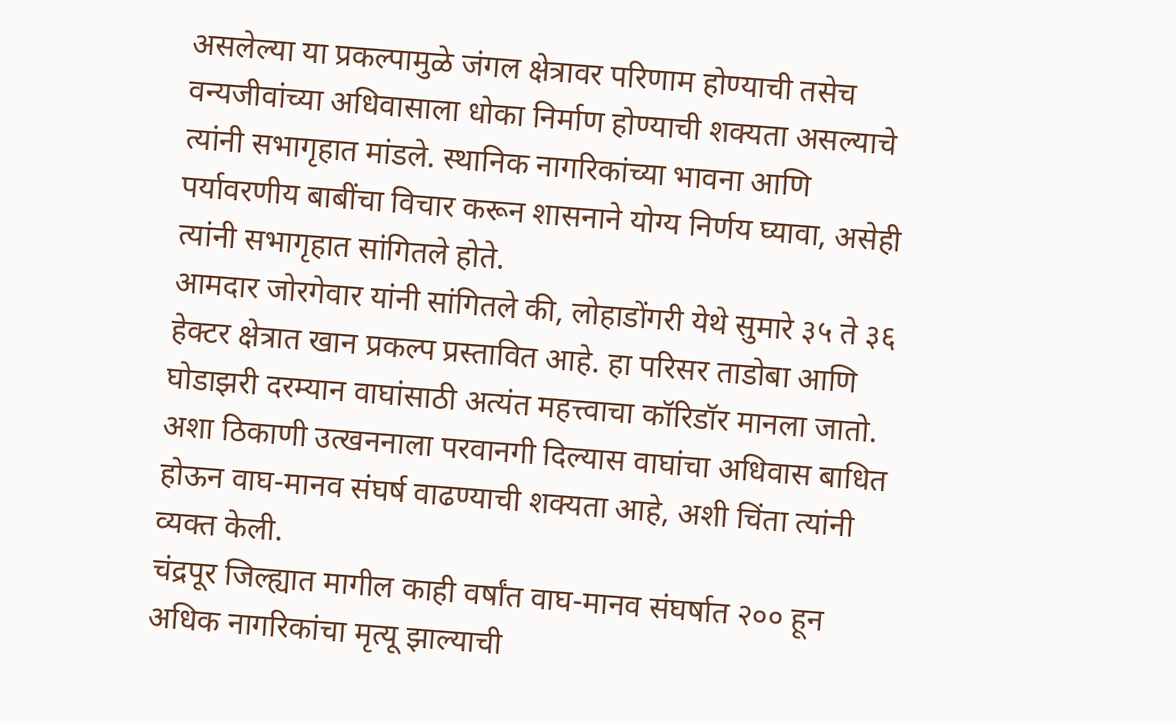असलेल्या या प्रकल्पामुळे जंगल क्षेत्रावर परिणाम होण्याची तसेच वन्यजीवांच्या अधिवासाला धोका निर्माण होण्याची शक्यता असल्याचे त्यांनी सभागृहात मांडले. स्थानिक नागरिकांच्या भावना आणि पर्यावरणीय बाबींचा विचार करून शासनाने योग्य निर्णय घ्यावा, असेही त्यांनी सभागृहात सांगितले होते.
आमदार जोरगेवार यांनी सांगितले की, लोहाडोंगरी येथे सुमारे ३५ ते ३६ हेक्टर क्षेत्रात खान प्रकल्प प्रस्तावित आहे. हा परिसर ताडोबा आणि घोडाझरी दरम्यान वाघांसाठी अत्यंत महत्त्वाचा कॉरिडॉर मानला जातो. अशा ठिकाणी उत्खननाला परवानगी दिल्यास वाघांचा अधिवास बाधित होऊन वाघ-मानव संघर्ष वाढण्याची शक्यता आहे, अशी चिंता त्यांनी व्यक्त केली.
चंद्रपूर जिल्ह्यात मागील काही वर्षांत वाघ-मानव संघर्षात २०० हून अधिक नागरिकांचा मृत्यू झाल्याची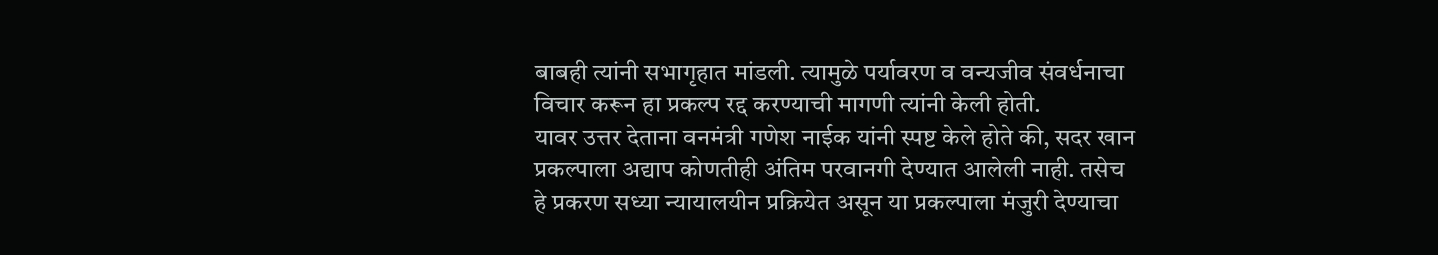बाबही त्यांनी सभागृहात मांडली. त्यामुळे पर्यावरण व वन्यजीव संवर्धनाचा विचार करून हा प्रकल्प रद्द करण्याची मागणी त्यांनी केली होती.
यावर उत्तर देताना वनमंत्री गणेश नाईक यांनी स्पष्ट केले होते की, सदर खान प्रकल्पाला अद्याप कोणतीही अंतिम परवानगी देण्यात आलेली नाही. तसेच हे प्रकरण सध्या न्यायालयीन प्रक्रियेत असून या प्रकल्पाला मंजुरी देण्याचा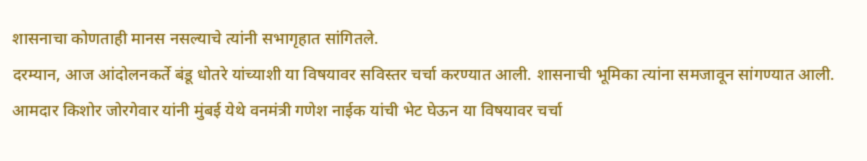शासनाचा कोणताही मानस नसल्याचे त्यांनी सभागृहात सांगितले.
दरम्यान, आज आंदोलनकर्ते बंडू धोतरे यांच्याशी या विषयावर सविस्तर चर्चा करण्यात आली. शासनाची भूमिका त्यांना समजावून सांगण्यात आली. आमदार किशोर जोरगेवार यांनी मुंबई येथे वनमंत्री गणेश नाईक यांची भेट घेऊन या विषयावर चर्चा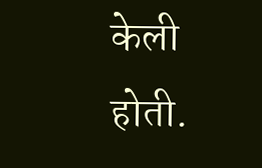केली होती.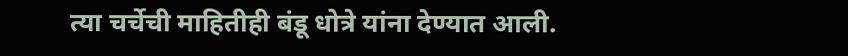त्या चर्चेची माहितीही बंडू धोत्रे यांना देण्यात आली.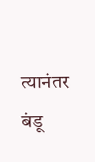त्यानंतर बंडू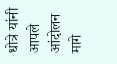धोत्रे यांनी आपले आंदोलन मागे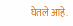घेतले आहे.